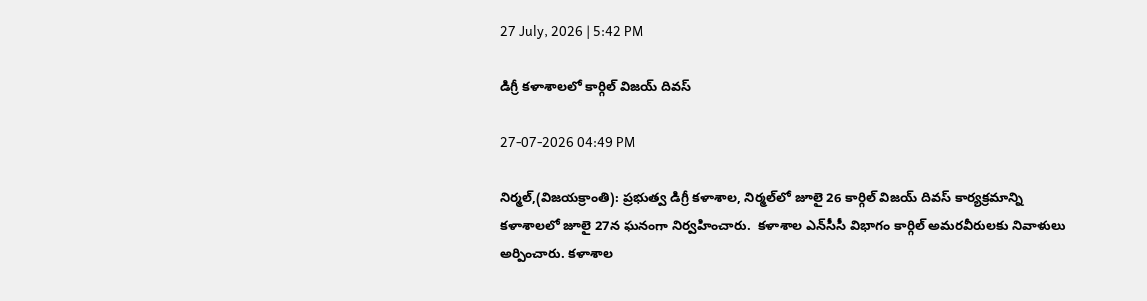27 July, 2026 | 5:42 PM

డిగ్రీ కళాశాలలో కార్గిల్ విజయ్ దివస్

27-07-2026 04:49 PM

నిర్మల్,(విజయక్రాంతి): ప్రభుత్వ డిగ్రీ కళాశాల, నిర్మల్‌లో జూలై 26 కార్గిల్ విజయ్ దివస్ కార్యక్రమాన్ని కళాశాలలో జూలై 27న ఘనంగా నిర్వహించారు.  కళాశాల ఎన్‌సీసీ విభాగం కార్గిల్ అమరవీరులకు నివాళులు అర్పించారు. కళాశాల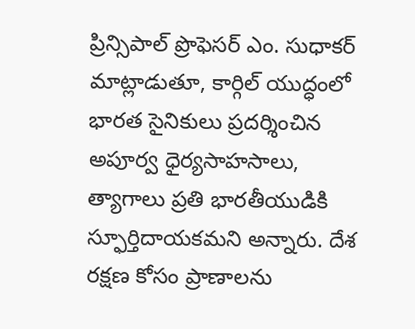ప్రిన్సిపాల్ ప్రొఫెసర్ ఎం. సుధాకర్ మాట్లాడుతూ, కార్గిల్ యుద్ధంలో భారత సైనికులు ప్రదర్శించిన అపూర్వ ధైర్యసాహసాలు, త్యాగాలు ప్రతి భారతీయుడికి స్ఫూర్తిదాయకమని అన్నారు. దేశ రక్షణ కోసం ప్రాణాలను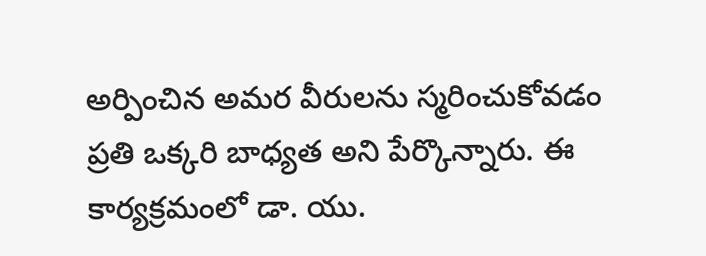అర్పించిన అమర వీరులను స్మరించుకోవడం ప్రతి ఒక్కరి బాధ్యత అని పేర్కొన్నారు. ఈ కార్యక్రమంలో డా. యు.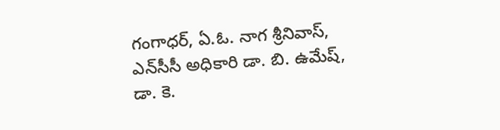గంగాధర్, ఏ.ఓ. నాగ శ్రీనివాస్, ఎన్‌సీసీ అధికారి డా. బి. ఉమేష్, డా. కె.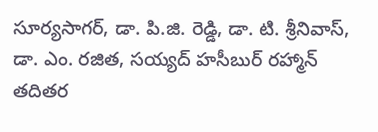సూర్యసాగర్, డా. పి.జి. రెడ్డి, డా. టి. శ్రీనివాస్, డా. ఎం. రజిత, సయ్యద్ హసీబుర్ రహ్మాన్ తదితర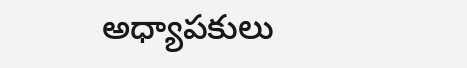అధ్యాపకులు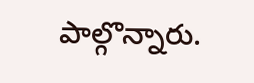పాల్గొన్నారు.